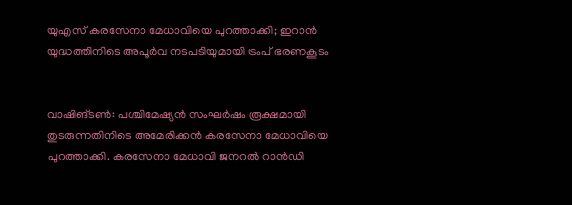യുഎസ് കരസേനാ മേധാവിയെ പുറത്താക്കി; ഇറാന്‍ യുദ്ധത്തിനിടെ അപൂർവ നടപടിയുമായി ട്രംപ് ഭരണകൂടം


വാഷിങ്ടൺ: പശ്ചിമേഷ്യൻ സംഘർഷം രൂക്ഷമായി തുടരുന്നതിനിടെ അമേരിക്കൻ കരസേനാ മേധാവിയെ പുറത്താക്കി. കരസേനാ മേധാവി ജനറൽ റാൻഡി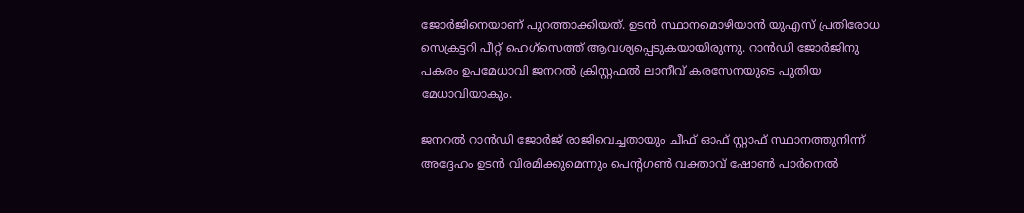ജോർജിനെയാണ് പുറത്താക്കിയത്. ഉടൻ സ്ഥാനമൊഴിയാൻ യുഎസ് പ്രതിരോധ സെക്രട്ടറി പീറ്റ് ഹെഗ്‌സെത്ത് ആവശ്യപ്പെടുകയായിരുന്നു. റാന്‍ഡി ജോര്‍ജിനു പകരം ഉപമേധാവി ജനറല്‍ ക്രിസ്റ്റഫല്‍ ലാനീവ് കരസേനയുടെ പുതിയ മേധാവിയാകും.

ജനറൽ റാൻഡി ജോർജ് രാജിവെച്ചതായും ചീഫ് ഓഫ് സ്റ്റാഫ് സ്ഥാനത്തുനിന്ന് അദ്ദേഹം ഉടൻ വിരമിക്കുമെന്നും പെന്റഗൺ വക്താവ് ഷോൺ പാർനെൽ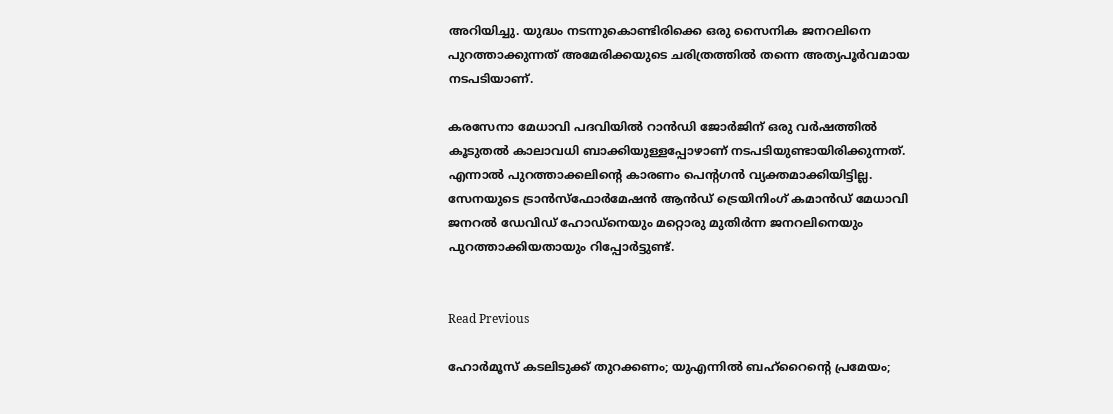അറിയിച്ചു. യുദ്ധം നടന്നുകൊണ്ടിരിക്കെ ഒരു സൈനിക ജനറലിനെ പുറത്താക്കുന്നത് അമേരിക്കയുടെ ചരിത്രത്തിൽ തന്നെ അത്യപൂർവമായ നടപടിയാണ്.

കരസേനാ മേധാവി പദവിയിൽ റാൻഡി ജോർജിന് ഒരു വർഷത്തിൽ കൂടുതൽ കാലാവധി ബാക്കിയുള്ളപ്പോഴാണ് നടപടിയുണ്ടായിരിക്കുന്നത്. എന്നാൽ പുറത്താക്കലിന്റെ കാരണം പെന്റഗൻ വ്യക്തമാക്കിയിട്ടില്ല. സേനയുടെ ട്രാൻസ്‌ഫോർമേഷൻ ആൻഡ് ട്രെയിനിംഗ് കമാൻഡ് മേധാവി ജനറൽ ഡേവിഡ് ഹോഡ്നെയും മറ്റൊരു മുതിർന്ന ജനറലിനെയും പുറത്താക്കിയതായും റിപ്പോർട്ടുണ്ട്.


Read Previous

ഹോര്‍മൂസ് കടലിടുക്ക് തുറക്കണം; യുഎന്നില്‍ ബഹ്‌റൈന്റെ പ്രമേയം;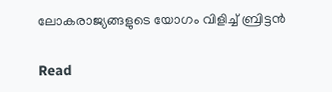ലോകരാജ്യങ്ങളുടെ യോഗം വിളിച്ച് ബ്രിട്ടന്‍

Read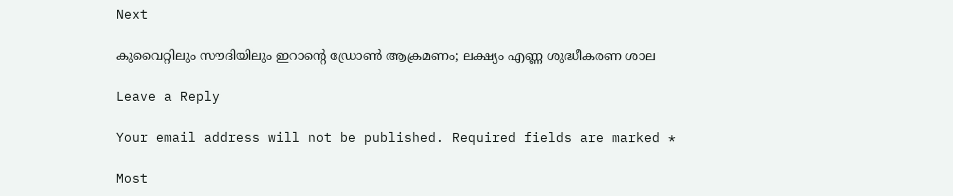Next

കുവൈറ്റിലും സൗദിയിലും ഇറാന്റെ ഡ്രോണ്‍ ആക്രമണം; ലക്ഷ്യം എണ്ണ ശുദ്ധീകരണ ശാല

Leave a Reply

Your email address will not be published. Required fields are marked *

Most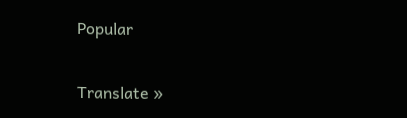Popular

Translate »